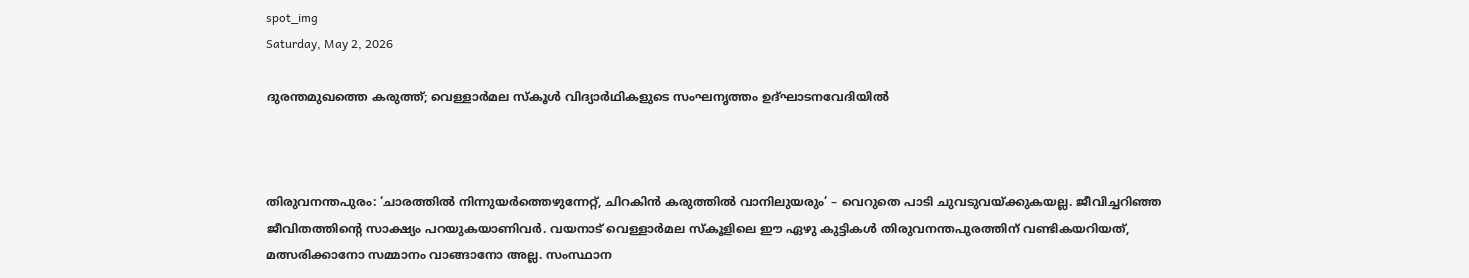spot_img
Saturday, May 2, 2026

ദുരന്തമുഖത്തെ കരുത്ത്; വെള്ളാർമല സ്കൂൾ വിദ്യാർഥികളുടെ സംഘനൃത്തം ഉദ്ഘാടനവേദിയിൽ



തിരുവനന്തപുരം: ‘ചാരത്തിൽ നിന്നുയർത്തെഴുന്നേറ്റ്, ചിറകിൻ കരുത്തിൽ വാനിലുയരും’ – വെറുതെ പാടി ചുവടുവയ്ക്കുകയല്ല. ജീവിച്ചറിഞ്ഞ ജീവിതത്തിന്റെ സാക്ഷ്യം പറയുകയാണിവർ. വയനാട് വെള്ളാർമല സ്കൂളിലെ ഈ ഏഴു കുട്ടികൾ തിരുവനന്തപുരത്തിന് വണ്ടികയറിയത്, മത്സരിക്കാനോ സമ്മാനം വാങ്ങാനോ അല്ല. സംസ്ഥാന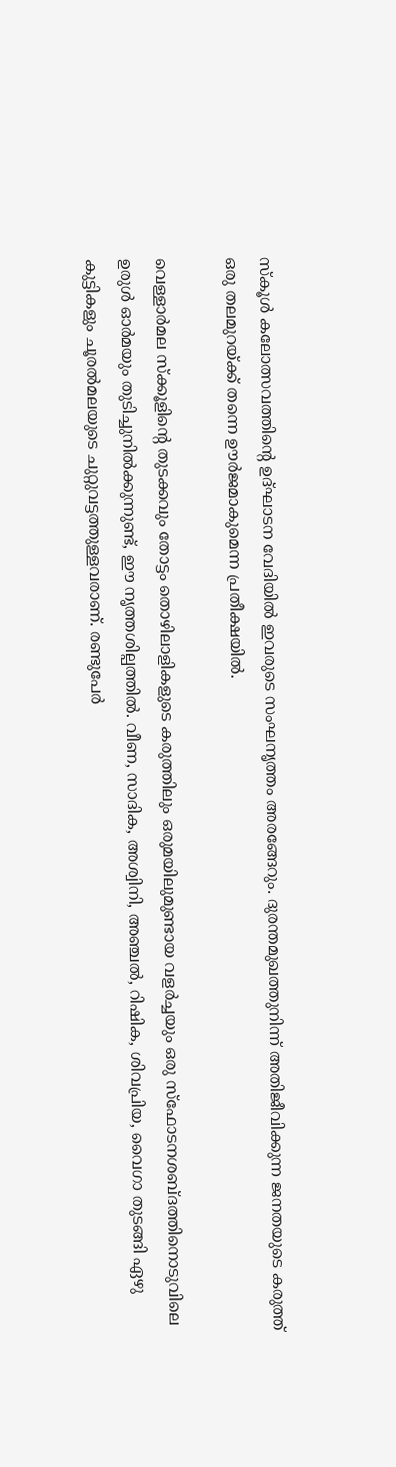സ്കൂൾ കലോത്സവത്തിൻ്റെ ഉദ്ഘാടന വേദിയിൽ ഇവരുടെ സംഘനൃത്തം അരങ്ങേറും. ദുരന്തമുഖത്തുനിന്ന് അതിജീവിക്കുന്ന ജനതയുടെ കരുത്ത് ഒരു തലമുറയ്ക്ക് തന്നെ ഊർജമാകുമെന്ന പ്രതീക്ഷയിൽ.

വെള്ളാർമല സ്ക്കൂളിൻ്റെ തുടക്കവും തോട്ടം തൊഴിലാളികളുടെ കരുത്തിലും ഒരുമയിലുമുണ്ടായ വളർച്ചയും ഒരു സ്ഫോടനശബ്‌ദത്തിനൊടുവിലെ ഉരുൾ ഓർമയും തുടിച്ചുനിൽക്കുന്നുണ്ട്, ഈ നൃത്തശില്പത്തിൽ. വീണ, സാദിക, അശ്വിനി, അഞ്ചൽ, റിഷിക, ശിവപ്രിയ, വൈഗാ തുടങ്ങി ഏഴു കുട്ടികളും ചൂരൽമലയുടെ ചുറ്റുവട്ടത്തുള്ളവരാണ്. രണ്ടുപേർ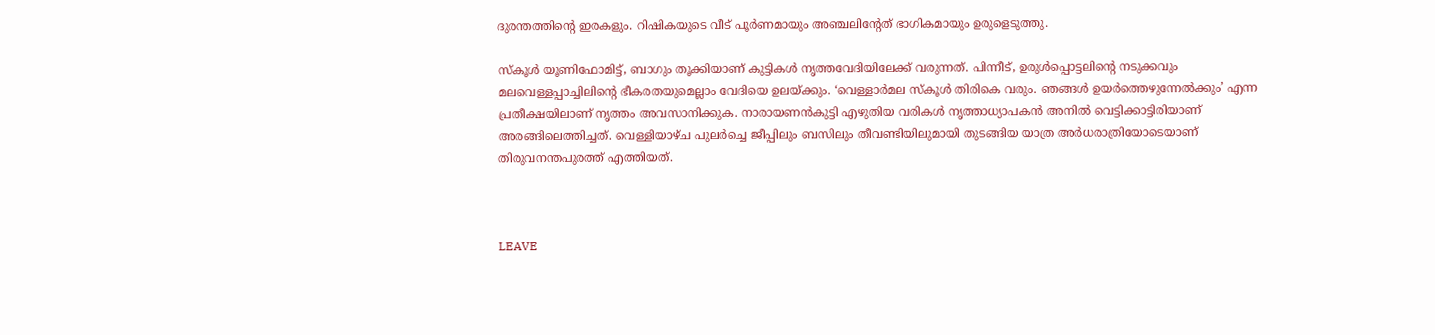ദുരന്തത്തിൻ്റെ ഇരകളും. റിഷികയുടെ വീട് പൂർണമായും അഞ്ചലിന്റേത് ഭാഗികമായും ഉരുളെടുത്തു.

സ്കൂ‌ൾ യൂണിഫോമിട്ട്, ബാഗും തൂക്കിയാണ് കുട്ടികൾ നൃത്തവേദിയിലേക്ക് വരുന്നത്. പിന്നീട്, ഉരുൾപ്പൊട്ടലിന്റെ നടുക്കവും മലവെള്ളപ്പാച്ചിലിന്റെ ഭീകരതയുമെല്ലാം വേദിയെ ഉലയ്ക്കും. ‘വെള്ളാർമല സ്‌കൂൾ തിരികെ വരും. ഞങ്ങൾ ഉയർത്തെഴുന്നേൽക്കും’ എന്ന പ്രതീക്ഷയിലാണ് നൃത്തം അവസാനിക്കുക. നാരായണൻകുട്ടി എഴുതിയ വരികൾ നൃത്താധ്യാപകൻ അനിൽ വെട്ടിക്കാട്ടിരിയാണ് അരങ്ങിലെത്തിച്ചത്. വെള്ളിയാഴ്ച പുലർച്ചെ ജീപ്പിലും ബസിലും തീവണ്ടിയിലുമായി തുടങ്ങിയ യാത്ര അർധരാത്രിയോടെയാണ് തിരുവനന്തപുരത്ത് എത്തിയത്.



LEAVE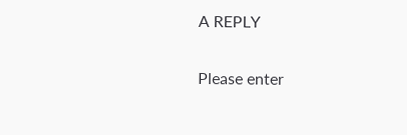A REPLY

Please enter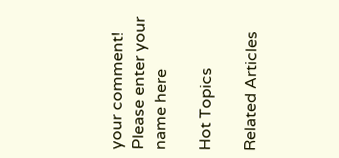your comment!
Please enter your name here

Hot Topics

Related Articles